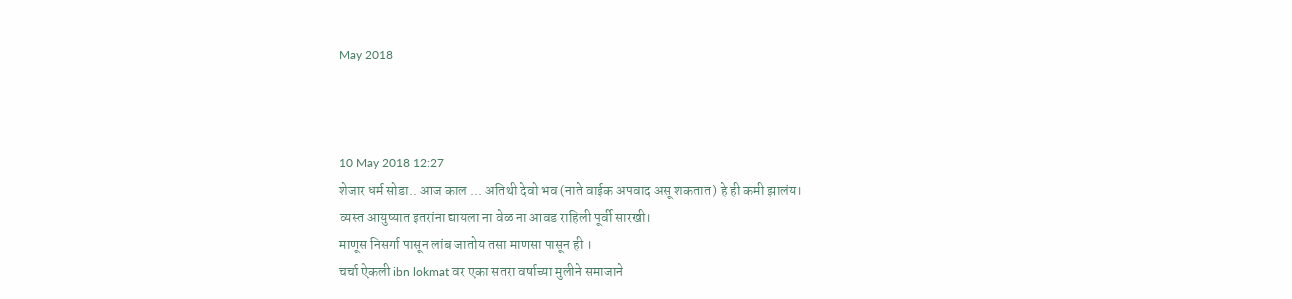May 2018



10 May 2018 12:27
शेजार धर्म सोडा.. आज काल ... अतिथी देवो भव (नाते वाईक अपवाद असू शकतात) हे ही कमी झालंय।
व्यस्त आयुष्यात इतरांना द्यायला ना वेळ ना आवड राहिली पूर्वी सारखी।
माणूस निसर्गा पासून लांब जातोय तसा माणसा पासून ही ।
चर्चा ऐकली ibn lokmat वर एका सतरा वर्षाच्या मुलीने समाजाने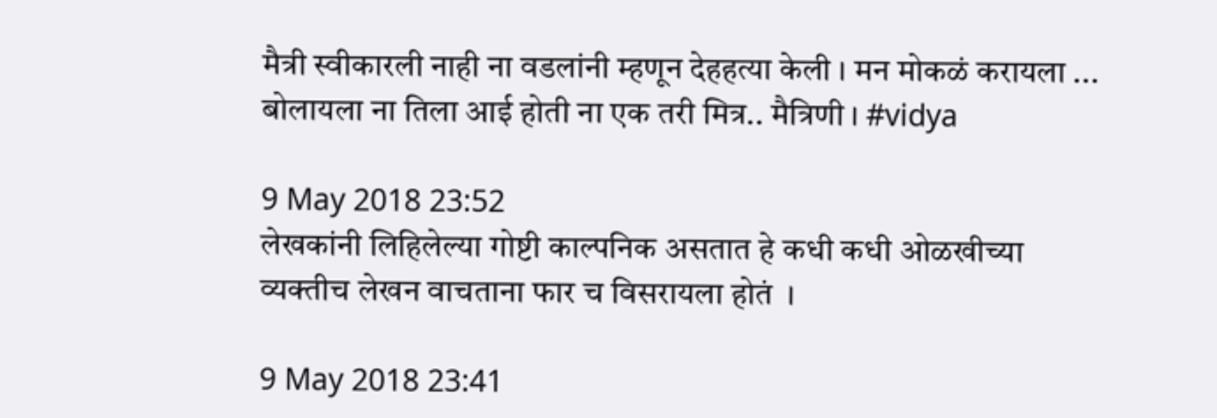मैत्री स्वीकारली नाही ना वडलांनी म्हणून देहहत्या केली । मन मोकळं करायला ...
बोलायला ना तिला आई होती ना एक तरी मित्र.. मैत्रिणी । #vidya

9 May 2018 23:52
लेखकांनी लिहिलेल्या गोष्टी काल्पनिक असतात हे कधी कधी ओळखीच्या
व्यक्तीच लेखन वाचताना फार च विसरायला होतं  ।

9 May 2018 23:41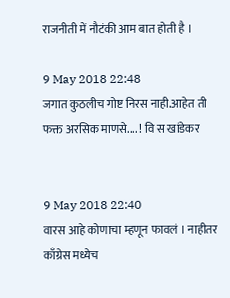राजनीती में नौटंकी आम बात होती है ।

9 May 2018 22:48
जगात कुठलीच गोष्ट निरस नाही.आहेत ती फक्त अरसिक माणसे.... ! वि स खांडेकर


9 May 2018 22:40
वारस आहे कोणाचा म्हणून फावलं । नाहीतर काँग्रेस मध्येच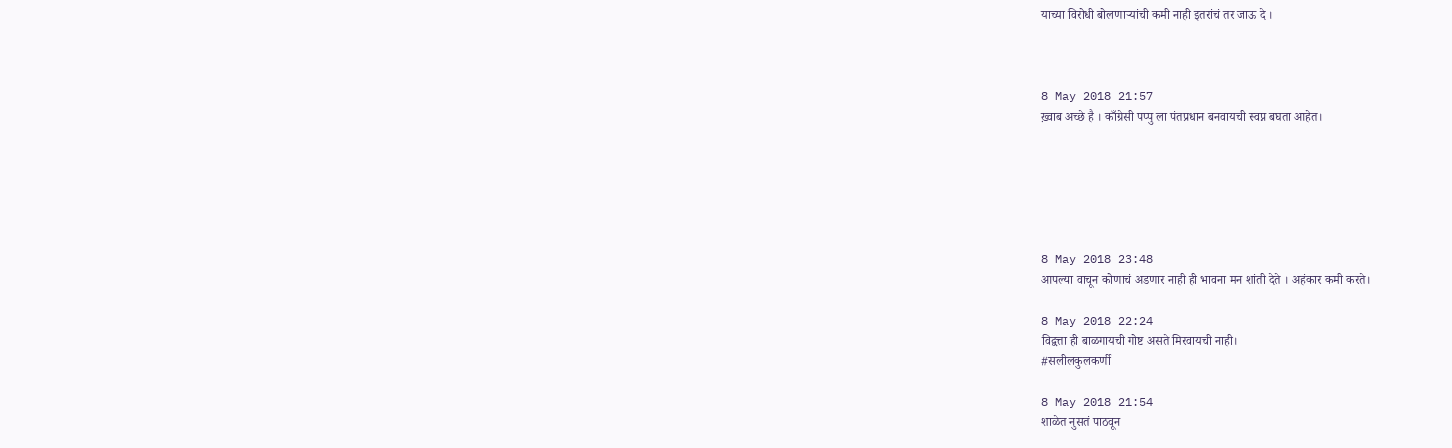याच्या विरोधी बोलणाऱ्यांची कमी नाही इतरांचं तर जाऊ दे ।



8 May 2018 21:57
ख़्वाब अच्छे है । काँग्रेसी पप्पु ला पंतप्रधान बनवायची स्वप्न बघता आहेत।






8 May 2018 23:48
आपल्या वाचून कोणाचं अडणार नाही ही भावना मन शांती देते । अहंकार कमी करते।

8 May 2018 22:24
विद्वत्ता ही बाळगायची गोष्ट असते मिरवायची नाही।
#सलीलकुलकर्णी

8 May 2018 21:54
शाळेत नुसतं पाठवून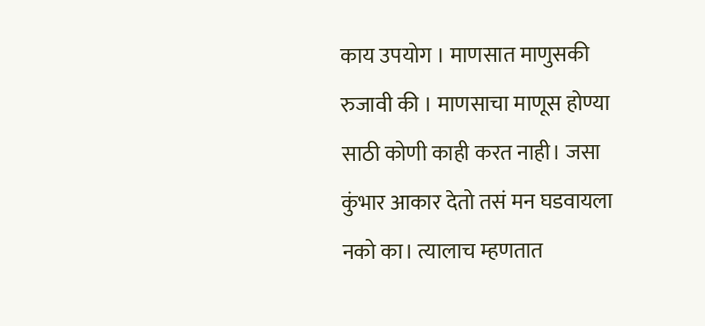काय उपयोग । माणसात माणुसकी रुजावी की । माणसाचा माणूस होण्या साठी कोणी काही करत नाही। जसा कुंभार आकार देतो तसं मन घडवायला नको का। त्यालाच म्हणतात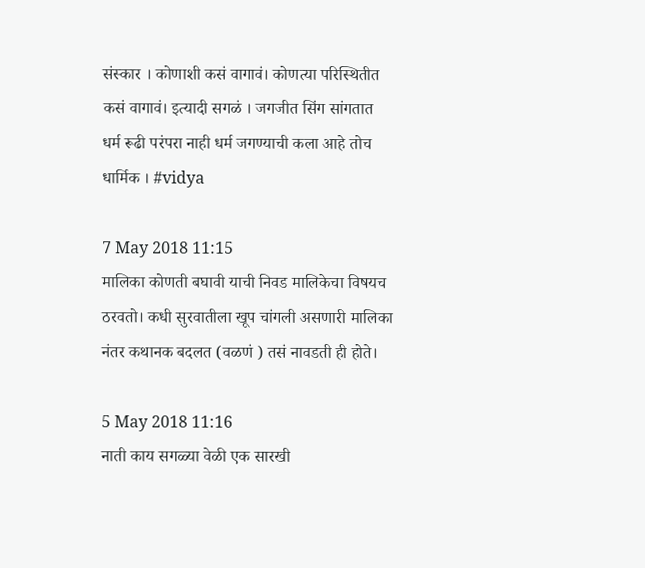संस्कार । कोणाशी कसं वागावं। कोणत्या परिस्थितीत कसं वागावं। इत्यादी सगळं । जगजीत सिंग सांगतात धर्म रूढी परंपरा नाही धर्म जगण्याची कला आहे तोच धार्मिक । #vidya

7 May 2018 11:15
मालिका कोणती बघावी याची निवड मालिकेचा विषयच ठरवतो। कधी सुरवातीला खूप चांगली असणारी मालिका नंतर कथानक बदलत (वळणं ) तसं नावडती ही होते।

5 May 2018 11:16
नाती काय सगळ्या वेळी एक सारखी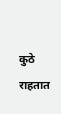कुठे राहतात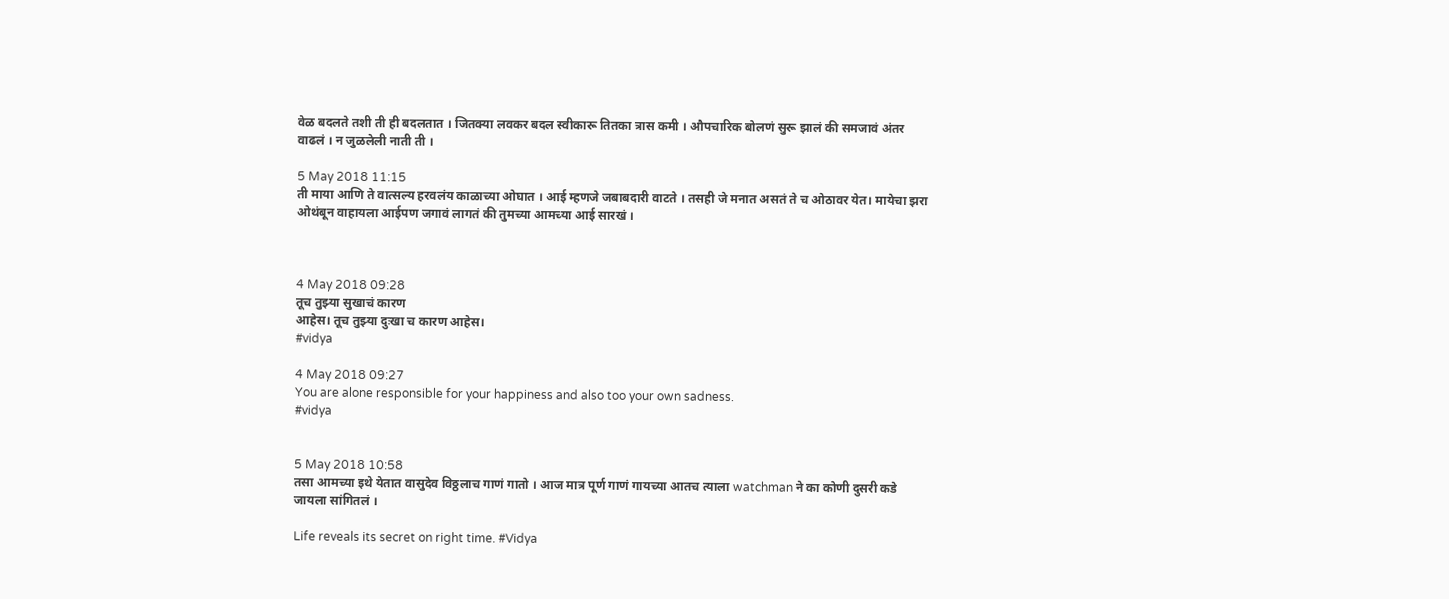वेळ बदलते तशी ती ही बदलतात । जितक्या लवकर बदल स्वीकारू तितका त्रास कमी । औपचारिक बोलणं सुरू झालं की समजावं अंतर वाढलं । न जुळलेली नाती ती ।

5 May 2018 11:15
ती माया आणि ते वात्सल्य हरवलंय काळाच्या ओघात । आई म्हणजे जबाबदारी वाटते । तसही जे मनात असतं ते च ओठावर येत। मायेचा झरा ओथंबून वाहायला आईपण जगावं लागतं की तुमच्या आमच्या आई सारखं ।



4 May 2018 09:28
तूच तुझ्या सुखाचं कारण
आहेस। तूच तुझ्या दुःखा च कारण आहेस।
#vidya

4 May 2018 09:27
You are alone responsible for your happiness and also too your own sadness.
#vidya


5 May 2018 10:58
तसा आमच्या इथे येतात वासुदेव विठ्ठलाच गाणं गातो । आज मात्र पूर्ण गाणं गायच्या आतच त्याला watchman ने का कोणी दुसरी कडे जायला सांगितलं ।

Life reveals its secret on right time. #Vidya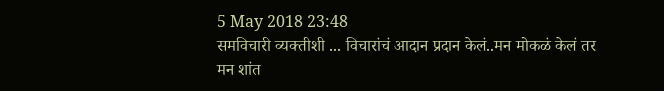5 May 2018 23:48
समविचारी व्यक्तीशी ... विचारांचं आदान प्रदान केलं..मन मोकळं केलं तर मन शांत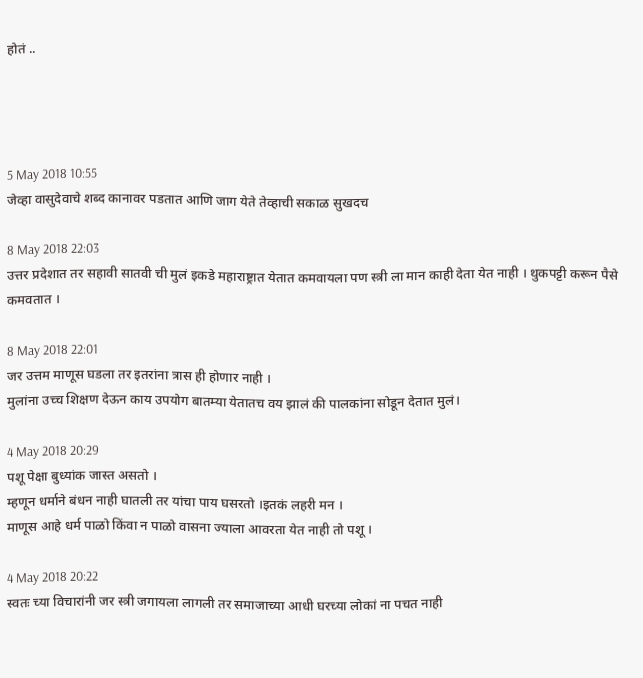होतं ..




5 May 2018 10:55
जेव्हा वासुदेवाचे शब्द कानावर पडतात आणि जाग येते तेव्हाची सकाळ सुखदच

8 May 2018 22:03
उत्तर प्रदेशात तर सहावी सातवी ची मुलं इकडे महाराष्ट्रात येतात कमवायला पण स्त्री ला मान काही देता येत नाही । थुकपट्टी करून पैसे कमवतात ।

8 May 2018 22:01
जर उत्तम माणूस घडला तर इतरांना त्रास ही होणार नाही ।
मुलांना उच्च शिक्षण देऊन काय उपयोग बातम्या येतातच वय झालं की पालकांना सोडून देतात मुलं।

4 May 2018 20:29
पशू पेक्षा बुध्यांक जास्त असतो ।
म्हणून धर्माने बंधन नाही घातली तर यांचा पाय घसरतो ।इतकं लहरी मन ।
माणूस आहे धर्म पाळो किंवा न पाळो वासना ज्याला आवरता येत नाही तो पशू ।

4 May 2018 20:22
स्वतः च्या विचारांनी जर स्त्री जगायला लागली तर समाजाच्या आधी घरच्या लोकां ना पचत नाही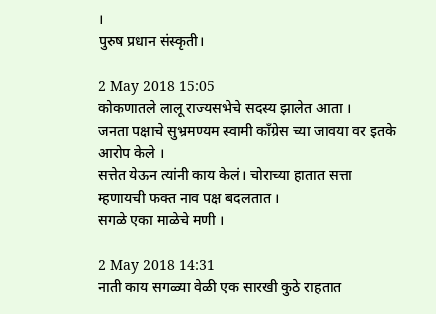।
पुरुष प्रधान संस्कृती।

2 May 2018 15:05
कोकणातले लालू राज्यसभेचे सदस्य झालेत आता ।
जनता पक्षाचे सुभ्रमण्यम स्वामी काँग्रेस च्या जावया वर इतके आरोप केले ।
सत्तेत येऊन त्यांनी काय केलं। चोराच्या हातात सत्ता म्हणायची फक्त नाव पक्ष बदलतात ।
सगळे एका माळेचे मणी ।

2 May 2018 14:31
नाती काय सगळ्या वेळी एक सारखी कुठे राहतात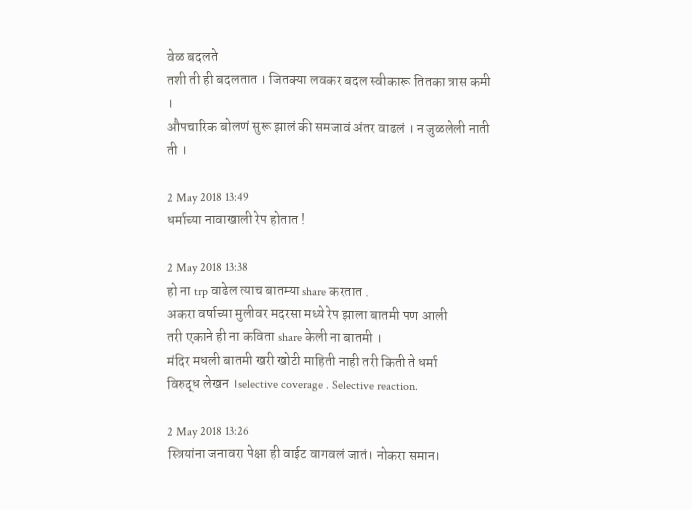वेळ बदलते
तशी ती ही बदलतात । जितक्या लवकर बदल स्वीकारू तितका त्रास कमी ।
औपचारिक बोलणं सुरू झालं की समजावं अंतर वाढलं । न जुळलेली नाती ती ।

2 May 2018 13:49
धर्माच्या नावाखाली रेप होतात !

2 May 2018 13:38
हो ना trp वाढेल त्याच बातम्या share करतात .
अकरा वर्षाच्या मुलीवर मदरसा मध्ये रेप झाला बातमी पण आली
तरी एकाने ही ना कविता share केली ना बातमी ।
मंदिर मधली बातमी खरी खोटी माहिती नाही तरी किती ते धर्मा
विरुद्ध लेखन ।selective coverage . Selective reaction.

2 May 2018 13:26
स्त्रियांना जनावरा पेक्षा ही वाईट वागवलं जातं। नोकरा समान।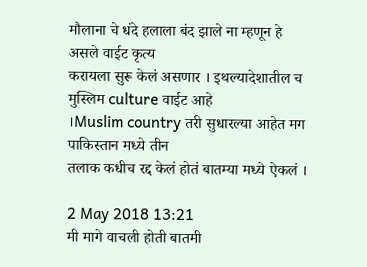मौलाना चे धंदे हलाला बंद झाले ना म्हणून हे असले वाईट कृत्य
करायला सुरू केलं असणार । इथल्यादेशातील च मुस्लिम culture वाईट आहे
।Muslim country तरी सुधारल्या आहेत मग पाकिस्तान मध्ये तीन
तलाक कधीच रद्द केलं होतं बातम्या मध्ये ऐकलं ।

2 May 2018 13:21
मी मागे वाचली होती बातमी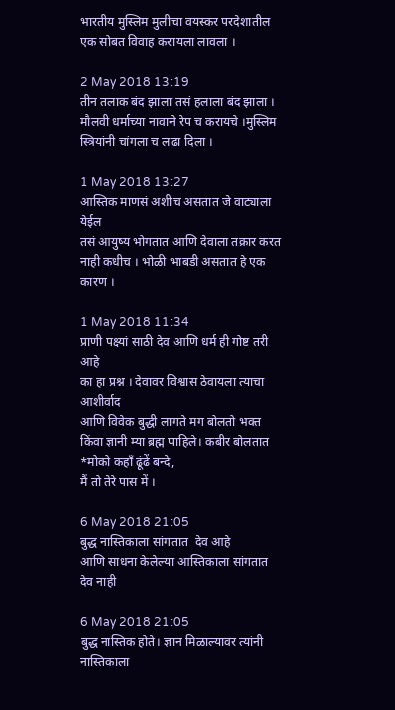भारतीय मुस्लिम मुलीचा वयस्कर परदेशातील एक सोबत विवाह करायला लावला ।

2 May 2018 13:19
तीन तलाक बंद झाला तसं हलाला बंद झाला ।
मौलवी धर्माच्या नावाने रेप च करायचे ।मुस्लिम स्त्रियांनी चांगला च लढा दिला ।

1 May 2018 13:27
आस्तिक माणसं अशीच असतात जे वाट्याला येईल
तसं आयुष्य भोगतात आणि देवाला तक्रार करत नाही कधीच । भोळी भाबडी असतात हे एक कारण ।

1 May 2018 11:34
प्राणी पक्ष्यां साठी देव आणि धर्म ही गोष्ट तरी आहे
का हा प्रश्न । देवावर विश्वास ठेवायला त्याचा आशीर्वाद
आणि विवेक बुद्धी लागते मग बोलतो भक्त किंवा ज्ञानी म्या ब्रह्म पाहिले। कबीर बोलतात *मोको कहाँ ढूंढें बन्दे,
मैं तो तेरे पास में ।

6 May 2018 21:05
बुद्ध नास्तिकाला सांगतात  देव आहे
आणि साधना केलेल्या आस्तिकाला सांगतात
देव नाही

6 May 2018 21:05
बुद्ध नास्तिक होते। ज्ञान मिळाल्यावर त्यांनी नास्तिकाला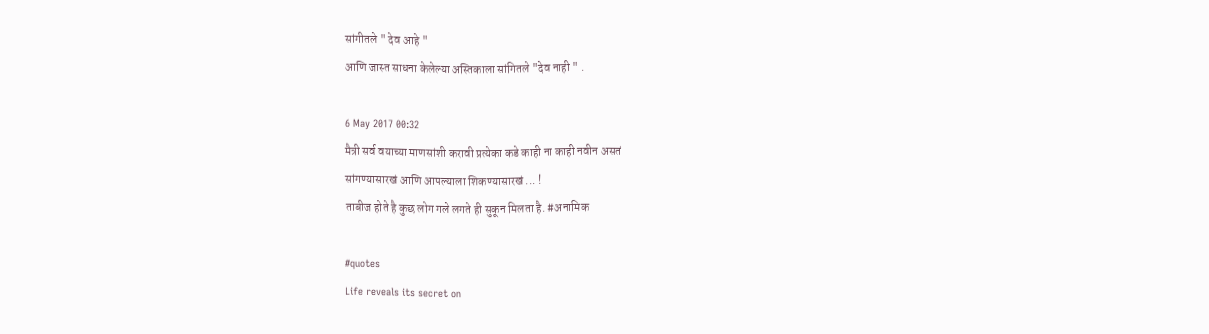सांगीतले " देव आहे "
आणि जास्त साधना केलेल्या अस्तिकाला सांगितले "देव नाही " .

6 May 2017 00:32
मैत्री सर्व वयाच्या माणसांशी करावी प्रत्येका कडे काही ना काही नवीन असतं
सांगण्यासारखं आणि आपल्याला शिकण्यासारखं ... !
ताबीज होते है कुछ लोग गले लगते ही सुकून मिलता है. #अनामिक

#quotes
Life reveals its secret on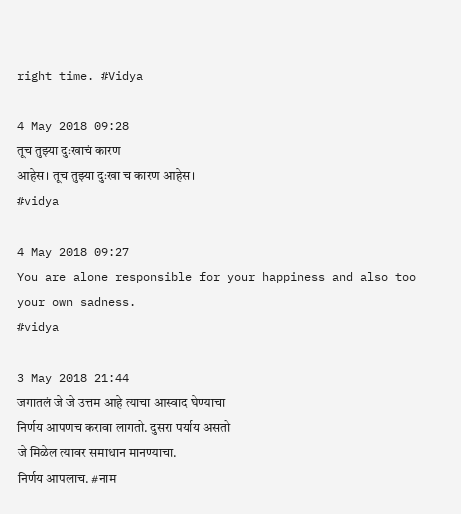right time. #Vidya

4 May 2018 09:28
तूच तुझ्या दुःखाचं कारण
आहेस। तूच तुझ्या दुःखा च कारण आहेस।
#vidya

4 May 2018 09:27
You are alone responsible for your happiness and also too your own sadness.
#vidya

3 May 2018 21:44
जगातलं जे जे उत्तम आहे त्याचा आस्वाद घेण्याचा
निर्णय आपणच करावा लागतो. दुसरा पर्याय असतो
जे मिळेल त्यावर समाधान मानण्याचा.
निर्णय आपलाच. #नाम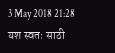3 May 2018 21:28
यश स्वतः साठी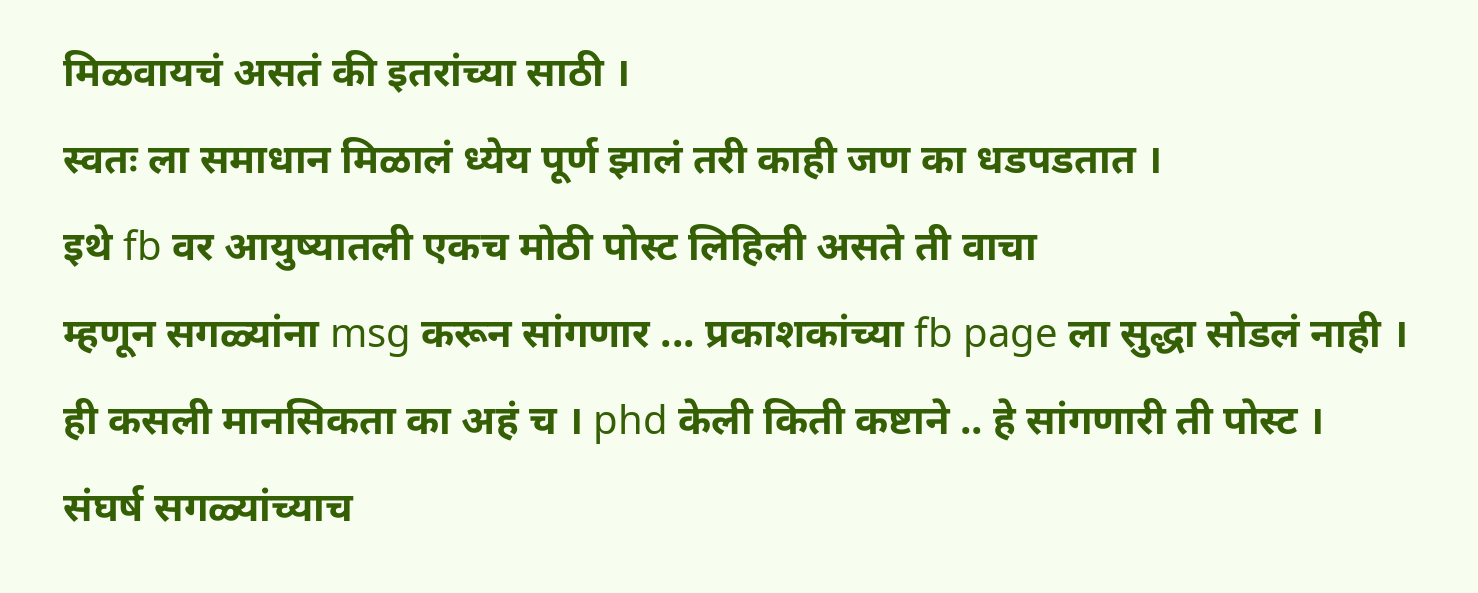मिळवायचं असतं की इतरांच्या साठी ।
स्वतः ला समाधान मिळालं ध्येय पूर्ण झालं तरी काही जण का धडपडतात ।
इथे fb वर आयुष्यातली एकच मोठी पोस्ट लिहिली असते ती वाचा
म्हणून सगळ्यांना msg करून सांगणार ... प्रकाशकांच्या fb page ला सुद्धा सोडलं नाही ।
ही कसली मानसिकता का अहं च । phd केली किती कष्टाने .. हे सांगणारी ती पोस्ट ।
संघर्ष सगळ्यांच्याच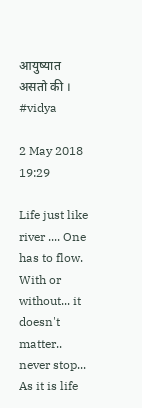आयुष्यात असतो की । #vidya

2 May 2018 19:29

Life just like river .... One has to flow. With or without... it doesn't matter..
never stop... As it is life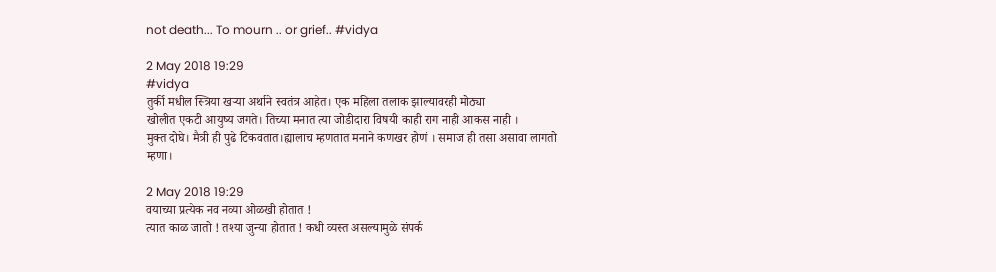not death... To mourn .. or grief.. #vidya

2 May 2018 19:29
#vidya
तुर्की मधील स्त्रिया खऱ्या अर्थाने स्वतंत्र आहेत। एक महिला तलाक झाल्यावरही मोठ्या
खोलीत एकटी आयुष्य जगते। तिच्या मनात त्या जोडीदारा विषयी काही राग नाही आकस नाही ।
मुक्त दोघे। मैत्री ही पुढे टिकवतात।ह्यालाच म्हणतात मनाने कणखर होणं । समाज ही तसा असावा लागतो म्हणा।

2 May 2018 19:29
वयाच्या प्रत्येक नव नव्या ओळखी होतात !
त्यात काळ जातो ! तश्या जुन्या होतात ! कधी व्यस्त असल्यामुळे संपर्क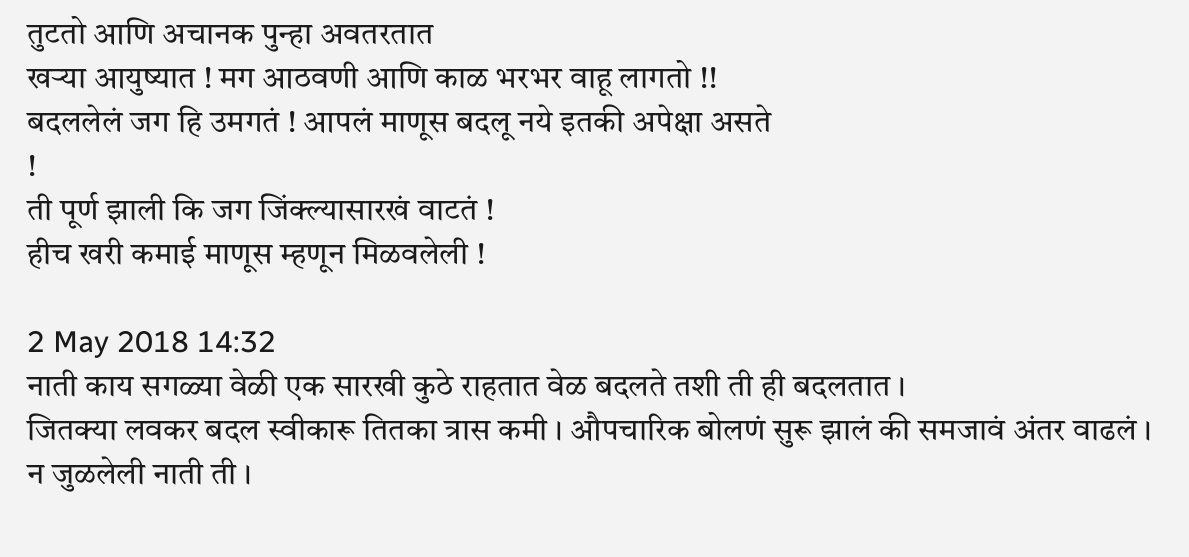तुटतो आणि अचानक पुन्हा अवतरतात
खऱ्या आयुष्यात ! मग आठवणी आणि काळ भरभर वाहू लागतो !!
बदललेलं जग हि उमगतं ! आपलं माणूस बदलू नये इतकी अपेक्षा असते
!
ती पूर्ण झाली कि जग जिंक्ल्यासारखं वाटतं !
हीच खरी कमाई माणूस म्हणून मिळवलेली !

2 May 2018 14:32
नाती काय सगळ्या वेळी एक सारखी कुठे राहतात वेळ बदलते तशी ती ही बदलतात ।
जितक्या लवकर बदल स्वीकारू तितका त्रास कमी । औपचारिक बोलणं सुरू झालं की समजावं अंतर वाढलं ।
न जुळलेली नाती ती ।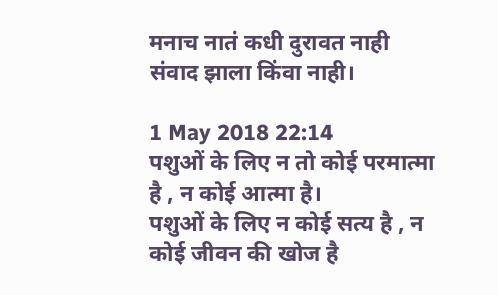मनाच नातं कधी दुरावत नाही संवाद झाला किंवा नाही।

1 May 2018 22:14
पशुओं के लिए न तो कोई परमात्मा है , न कोई आत्मा है।
पशुओं के लिए न कोई सत्य है , न कोई जीवन की खोज है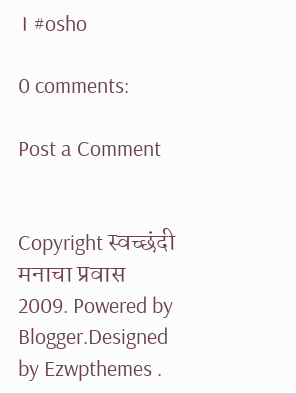। #osho

0 comments:

Post a Comment


Copyright स्वच्छंदी मनाचा प्रवास 2009. Powered by Blogger.Designed by Ezwpthemes .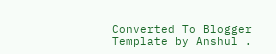Converted To Blogger Template by Anshul .